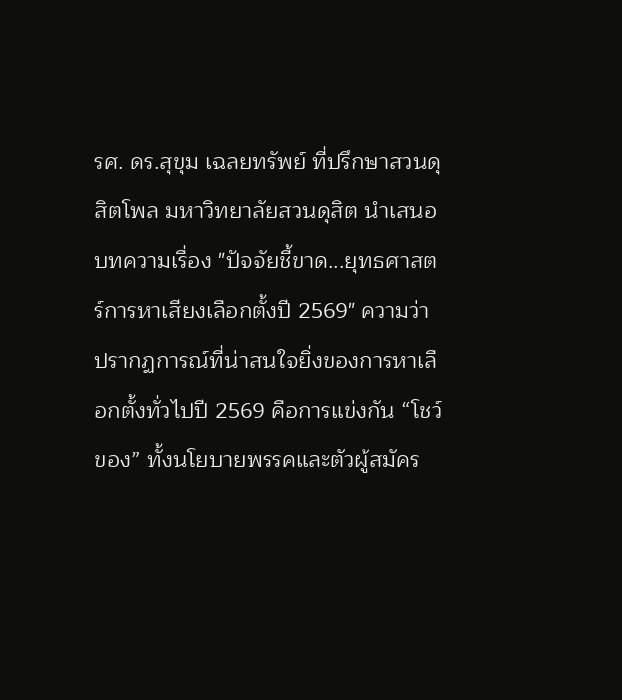รศ. ดร.สุขุม เฉลยทรัพย์ ที่ปรึกษาสวนดุสิตโพล มหาวิทยาลัยสวนดุสิต นำเสนอบทความเรื่อง "ปัจจัยชี้ขาด...ยุทธศาสตร์การหาเสียงเลือกตั้งปี 2569" ความว่าปรากฏการณ์ที่น่าสนใจยิ่งของการหาเลือกตั้งทั่วไปปี 2569 คือการแข่งกัน “โชว์ของ” ทั้งนโยบายพรรคและตัวผู้สมัคร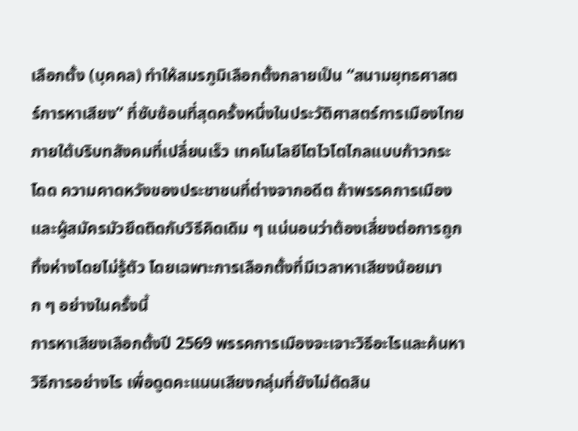เลือกตั้ง (บุคคล) ทำให้สมรภูมิเลือกตั้งกลายเป็น “สนามยุทธศาสตร์การหาเสียง” ที่ซับซ้อนที่สุดครั้งหนึ่งในประวัติศาสตร์การเมืองไทย ภายใต้บริบทสังคมที่เปลี่ยนเร็ว เทคโนโลยีโตไวโตไกลแบบก้าวกระโดด ความคาดหวังของประชาชนที่ต่างจากอดีต ถ้าพรรคการเมืองและผู้สมัครมัวยึดติดกับวิธีคิดเดิม ๆ แน่นอนว่าต้องเสี่ยงต่อการถูกทิ้งห่างโดยไม่รู้ตัว โดยเฉพาะการเลือกตั้งที่มีเวลาหาเสียงน้อยมาก ๆ อย่างในครั้งนี้
การหาเสียงเลือกตั้งปี 2569 พรรคการเมืองจะเจาะวิธีอะไรและค้นหาวิธีการอย่างไร เพื่อดูดคะแนนเสียงกลุ่มที่ยังไม่ตัดสิน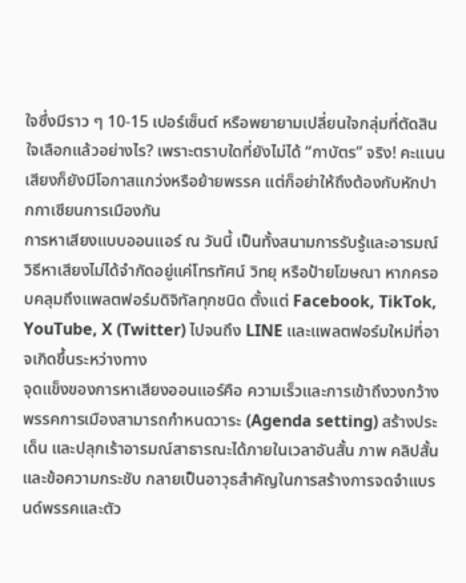ใจซึ่งมีราว ๆ 10-15 เปอร์เซ็นต์ หรือพยายามเปลี่ยนใจกลุ่มที่ตัดสินใจเลือกแล้วอย่างไร? เพราะตราบใดที่ยังไม่ได้ “กาบัตร” จริง! คะแนนเสียงก็ยังมีโอกาสแกว่งหรือย้ายพรรค แต่ก็อย่าให้ถึงต้องกับหักปากกาเซียนการเมืองกัน
การหาเสียงแบบออนแอร์ ณ วันนี้ เป็นทั้งสนามการรับรู้และอารมณ์ วิธีหาเสียงไม่ได้จำกัดอยู่แค่โทรทัศน์ วิทยุ หรือป้ายโฆษณา หากครอบคลุมถึงแพลตฟอร์มดิจิทัลทุกชนิด ตั้งแต่ Facebook, TikTok, YouTube, X (Twitter) ไปจนถึง LINE และแพลตฟอร์มใหม่ที่อาจเกิดขึ้นระหว่างทาง
จุดแข็งของการหาเสียงออนแอร์คือ ความเร็วและการเข้าถึงวงกว้าง พรรคการเมืองสามารถกำหนดวาระ (Agenda setting) สร้างประเด็น และปลุกเร้าอารมณ์สาธารณะได้ภายในเวลาอันสั้น ภาพ คลิปสั้น และข้อความกระชับ กลายเป็นอาวุธสำคัญในการสร้างการจดจำแบรนด์พรรคและตัว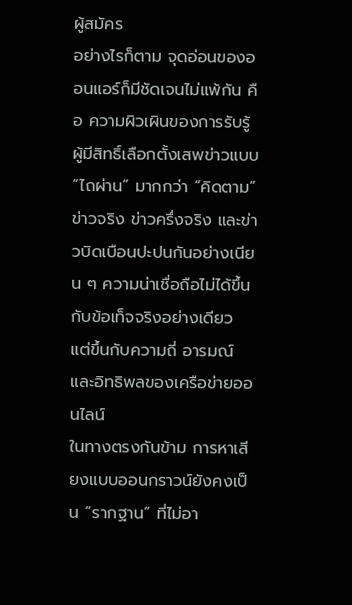ผู้สมัคร
อย่างไรก็ตาม จุดอ่อนของออนแอร์ก็มีชัดเจนไม่แพ้กัน คือ ความผิวเผินของการรับรู้ ผู้มีสิทธิ์เลือกตั้งเสพข่าวแบบ
“ไถผ่าน” มากกว่า “คิดตาม” ข่าวจริง ข่าวครึ่งจริง และข่าวบิดเบือนปะปนกันอย่างเนียน ๆ ความน่าเชื่อถือไม่ได้ขึ้นกับข้อเท็จจริงอย่างเดียว แต่ขึ้นกับความถี่ อารมณ์ และอิทธิพลของเครือข่ายออนไลน์
ในทางตรงกันข้าม การหาเสียงแบบออนกราวน์ยังคงเป็น “รากฐาน” ที่ไม่อา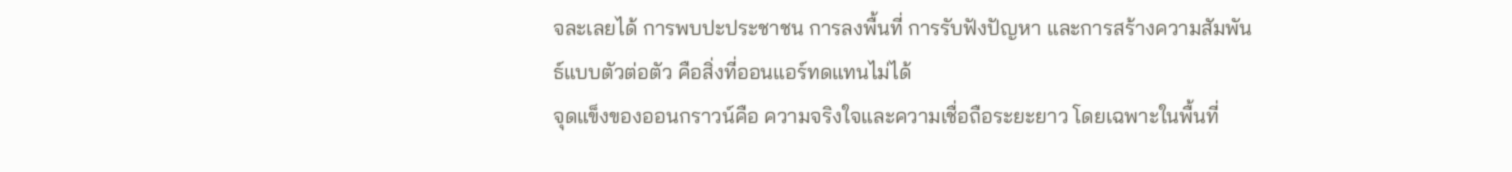จละเลยได้ การพบปะประชาชน การลงพื้นที่ การรับฟังปัญหา และการสร้างความสัมพันธ์แบบตัวต่อตัว คือสิ่งที่ออนแอร์ทดแทนไม่ได้
จุดแข็งของออนกราวน์คือ ความจริงใจและความเชื่อถือระยะยาว โดยเฉพาะในพื้นที่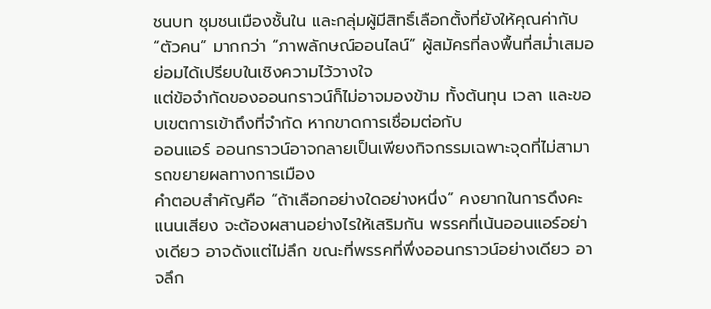ชนบท ชุมชนเมืองชั้นใน และกลุ่มผู้มีสิทธิ์เลือกตั้งที่ยังให้คุณค่ากับ “ตัวคน” มากกว่า “ภาพลักษณ์ออนไลน์” ผู้สมัครที่ลงพื้นที่สม่ำเสมอ ย่อมได้เปรียบในเชิงความไว้วางใจ
แต่ข้อจำกัดของออนกราวน์ก็ไม่อาจมองข้าม ทั้งต้นทุน เวลา และขอบเขตการเข้าถึงที่จำกัด หากขาดการเชื่อมต่อกับ
ออนแอร์ ออนกราวน์อาจกลายเป็นเพียงกิจกรรมเฉพาะจุดที่ไม่สามารถขยายผลทางการเมือง
คำตอบสำคัญคือ “ถ้าเลือกอย่างใดอย่างหนึ่ง” คงยากในการดึงคะแนนเสียง จะต้องผสานอย่างไรให้เสริมกัน พรรคที่เน้นออนแอร์อย่างเดียว อาจดังแต่ไม่ลึก ขณะที่พรรคที่พึ่งออนกราวน์อย่างเดียว อาจลึก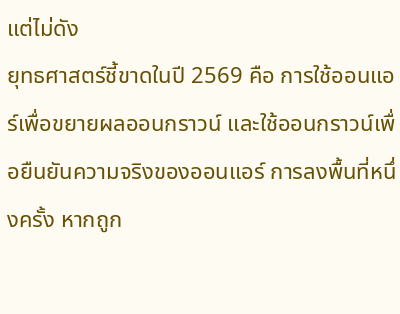แต่ไม่ดัง
ยุทธศาสตร์ชี้ขาดในปี 2569 คือ การใช้ออนแอร์เพื่อขยายผลออนกราวน์ และใช้ออนกราวน์เพื่อยืนยันความจริงของออนแอร์ การลงพื้นที่หนึ่งครั้ง หากถูก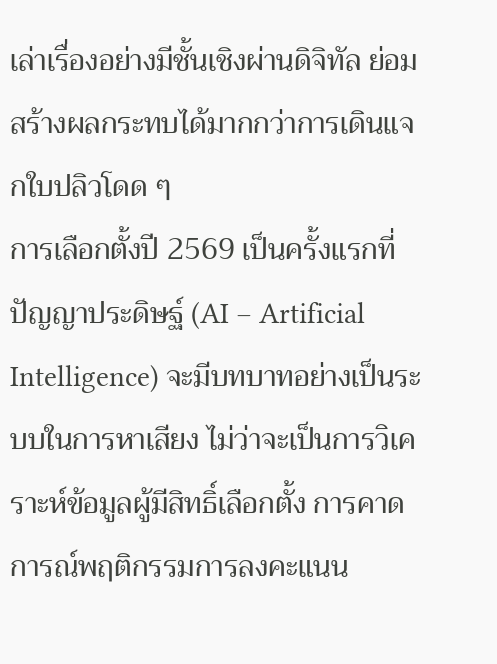เล่าเรื่องอย่างมีชั้นเชิงผ่านดิจิทัล ย่อมสร้างผลกระทบได้มากกว่าการเดินแจกใบปลิวโดด ๆ
การเลือกตั้งปี 2569 เป็นครั้งแรกที่ปัญญาประดิษฐ์ (AI – Artificial Intelligence) จะมีบทบาทอย่างเป็นระบบในการหาเสียง ไม่ว่าจะเป็นการวิเคราะห์ข้อมูลผู้มีสิทธิ์เลือกตั้ง การคาดการณ์พฤติกรรมการลงคะแนน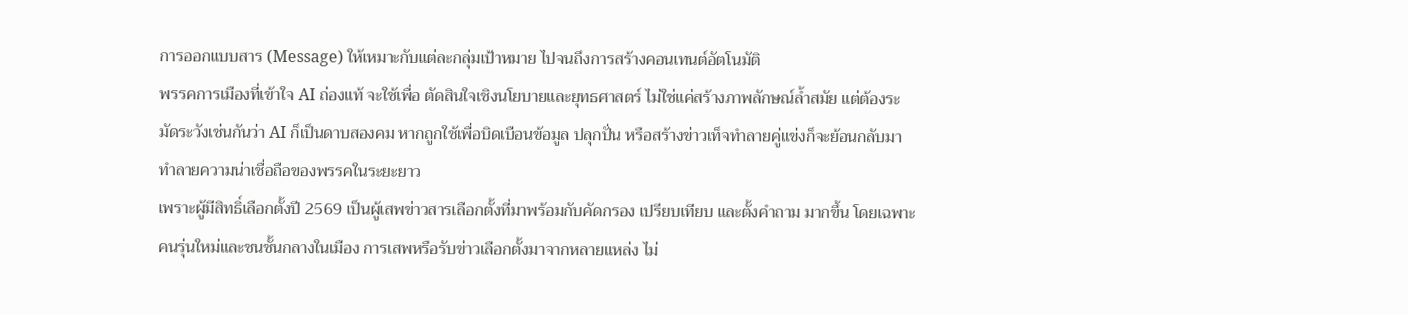การออกแบบสาร (Message) ให้เหมาะกับแต่ละกลุ่มเป้าหมาย ไปจนถึงการสร้างคอนเทนต์อัตโนมัติ
พรรคการเมืองที่เข้าใจ AI ถ่องแท้ จะใช้เพื่อ ตัดสินใจเชิงนโยบายและยุทธศาสตร์ ไม่ใช่แค่สร้างภาพลักษณ์ล้ำสมัย แต่ต้องระมัดระวังเช่นกันว่า AI ก็เป็นดาบสองคม หากถูกใช้เพื่อบิดเบือนข้อมูล ปลุกปั่น หรือสร้างข่าวเท็จทำลายคู่แข่งก็จะย้อนกลับมาทำลายความน่าเชื่อถือของพรรคในระยะยาว
เพราะผู้มีสิทธิ์เลือกตั้งปี 2569 เป็นผู้เสพข่าวสารเลือกตั้งที่มาพร้อมกับคัดกรอง เปรียบเทียบ และตั้งคำถาม มากขึ้น โดยเฉพาะคนรุ่นใหม่และชนชั้นกลางในเมือง การเสพหรือรับข่าวเลือกตั้งมาจากหลายแหล่ง ไม่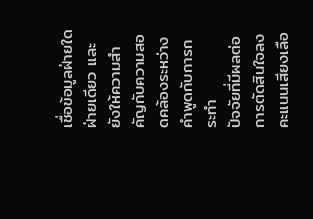เชื่อข้อมูลฝ่ายใดฝ่ายเดียว และยังให้ความสำคัญกับความสอดคล้องระหว่างคำพูดกับการกระทำ
ปัจจัยที่มีผลต่อการตัดสินใจลงคะแนนเสียงเลือ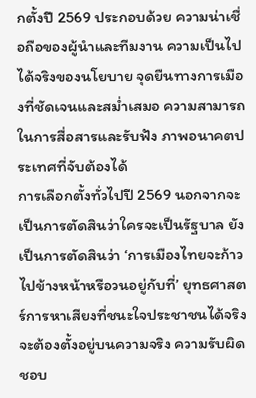กตั้งปี 2569 ประกอบด้วย ความน่าเชื่อถือของผู้นำและทีมงาน ความเป็นไปได้จริงของนโยบาย จุดยืนทางการเมืองที่ชัดเจนและสม่ำเสมอ ความสามารถในการสื่อสารและรับฟัง ภาพอนาคตประเทศที่จับต้องได้
การเลือกตั้งทั่วไปปี 2569 นอกจากจะเป็นการตัดสินว่าใครจะเป็นรัฐบาล ยังเป็นการตัดสินว่า ‘การเมืองไทยจะก้าวไปข้างหน้าหรือวนอยู่กับที่’ ยุทธศาสตร์การหาเสียงที่ชนะใจประชาชนได้จริง จะต้องตั้งอยู่บนความจริง ความรับผิดชอบ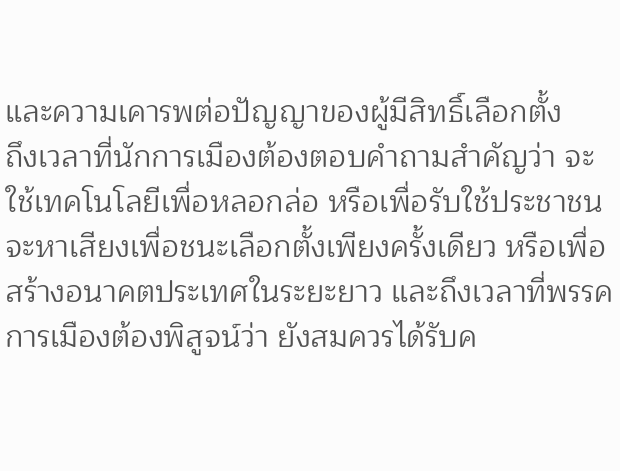และความเคารพต่อปัญญาของผู้มีสิทธิ์เลือกตั้ง
ถึงเวลาที่นักการเมืองต้องตอบคำถามสำคัญว่า จะใช้เทคโนโลยีเพื่อหลอกล่อ หรือเพื่อรับใช้ประชาชน จะหาเสียงเพื่อชนะเลือกตั้งเพียงครั้งเดียว หรือเพื่อสร้างอนาคตประเทศในระยะยาว และถึงเวลาที่พรรคการเมืองต้องพิสูจน์ว่า ยังสมควรได้รับค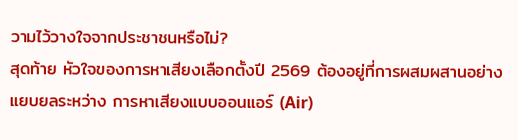วามไว้วางใจจากประชาชนหรือไม่?
สุดท้าย หัวใจของการหาเสียงเลือกตั้งปี 2569 ต้องอยู่ที่การผสมผสานอย่างแยบยลระหว่าง การหาเสียงแบบออนแอร์ (Air)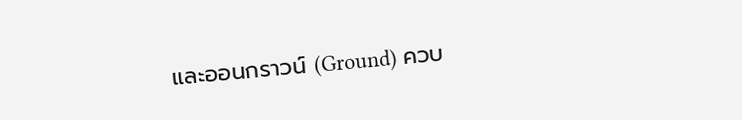และออนกราวน์ (Ground) ควบ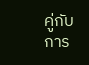คู่กับการ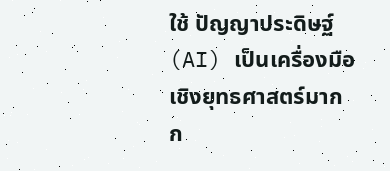ใช้ ปัญญาประดิษฐ์ (AI) เป็นเครื่องมือเชิงยุทธศาสตร์มากก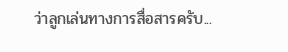ว่าลูกเล่นทางการสื่อสารครับ...